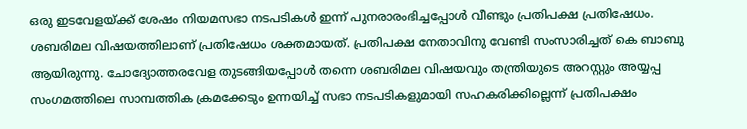ഒരു ഇടവേളയ്ക്ക് ശേഷം നിയമസഭാ നടപടികൾ ഇന്ന് പുനരാരംഭിച്ചപ്പോൾ വീണ്ടും പ്രതിപക്ഷ പ്രതിഷേധം. ശബരിമല വിഷയത്തിലാണ് പ്രതിഷേധം ശക്തമായത്. പ്രതിപക്ഷ നേതാവിനു വേണ്ടി സംസാരിച്ചത് കെ ബാബു ആയിരുന്നു. ചോദ്യോത്തരവേള തുടങ്ങിയപ്പോൾ തന്നെ ശബരിമല വിഷയവും തന്ത്രിയുടെ അറസ്റ്റും അയ്യപ്പ സംഗമത്തിലെ സാമ്പത്തിക ക്രമക്കേടും ഉന്നയിച്ച് സഭാ നടപടികളുമായി സഹകരിക്കില്ലെന്ന് പ്രതിപക്ഷം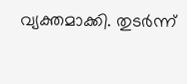വ്യക്തമാക്കി. തുടർന്ന്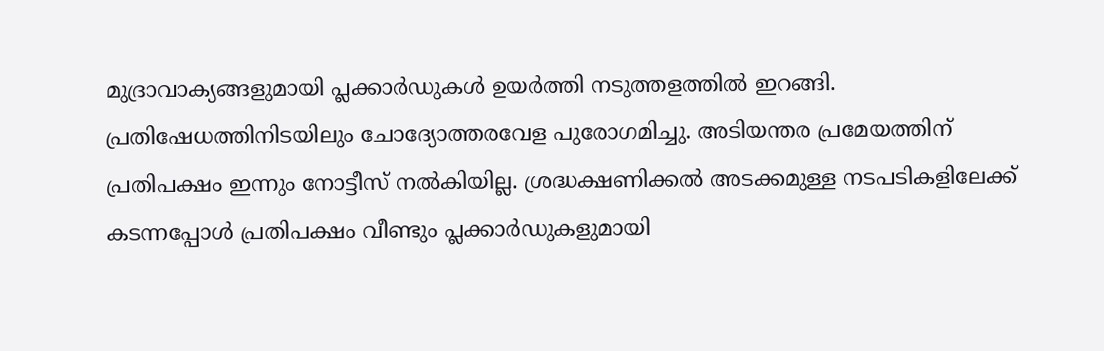മുദ്രാവാക്യങ്ങളുമായി പ്ലക്കാർഡുകൾ ഉയർത്തി നടുത്തളത്തിൽ ഇറങ്ങി. പ്രതിഷേധത്തിനിടയിലും ചോദ്യോത്തരവേള പുരോഗമിച്ചു. അടിയന്തര പ്രമേയത്തിന് പ്രതിപക്ഷം ഇന്നും നോട്ടീസ് നൽകിയില്ല. ശ്രദ്ധക്ഷണിക്കൽ അടക്കമുള്ള നടപടികളിലേക്ക് കടന്നപ്പോൾ പ്രതിപക്ഷം വീണ്ടും പ്ലക്കാർഡുകളുമായി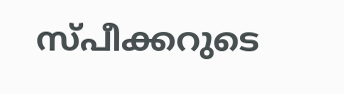സ്പീക്കറുടെ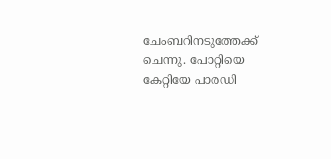ചേംബറിനടുത്തേക്ക് ചെന്നു. പോറ്റിയെ കേറ്റിയേ പാരഡി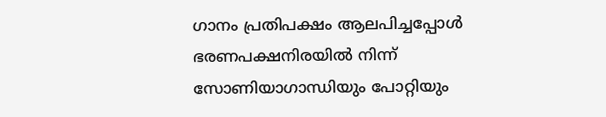ഗാനം പ്രതിപക്ഷം ആലപിച്ചപ്പോൾ ഭരണപക്ഷനിരയിൽ നിന്ന് സോണിയാഗാന്ധിയും പോറ്റിയും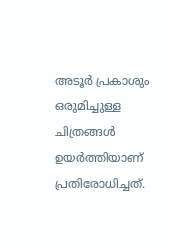അടൂർ പ്രകാശും ഒരുമിച്ചുള്ള ചിത്രങ്ങൾ ഉയർത്തിയാണ് പ്രതിരോധിച്ചത്.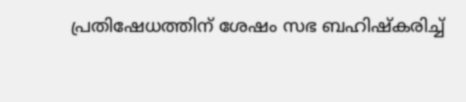പ്രതിഷേധത്തിന് ശേഷം സഭ ബഹിഷ്കരിച്ച്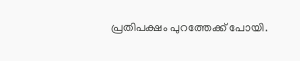പ്രതിപക്ഷം പുറത്തേക്ക് പോയി.